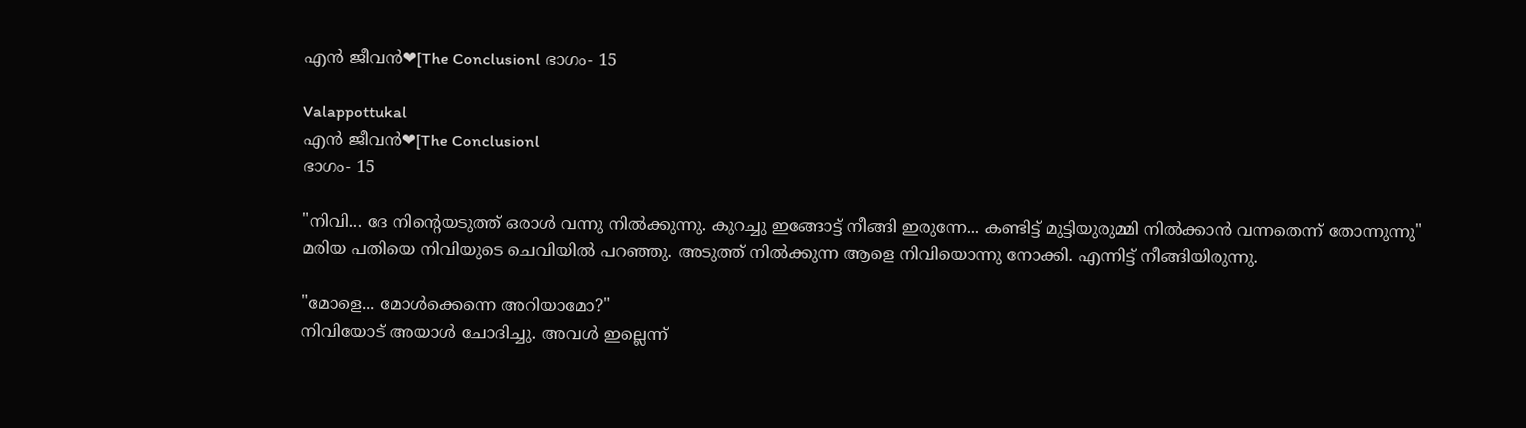എൻ ജീവൻ❤[The Conclusionl ഭാഗം- 15

Valappottukal
എൻ ജീവൻ❤[The Conclusionl
ഭാഗം- 15

"നിവി... ദേ നിന്റെയടുത്ത് ഒരാൾ വന്നു നിൽക്കുന്നു. കുറച്ചു ഇങ്ങോട്ട് നീങ്ങി ഇരുന്നേ... കണ്ടിട്ട് മുട്ടിയുരുമ്മി നിൽക്കാൻ വന്നതെന്ന് തോന്നുന്നു"
മരിയ പതിയെ നിവിയുടെ ചെവിയിൽ പറഞ്ഞു. അടുത്ത് നിൽക്കുന്ന ആളെ നിവിയൊന്നു നോക്കി. എന്നിട്ട് നീങ്ങിയിരുന്നു.

"മോളെ... മോൾക്കെന്നെ അറിയാമോ?"
നിവിയോട് അയാൾ ചോദിച്ചു. അവൾ ഇല്ലെന്ന്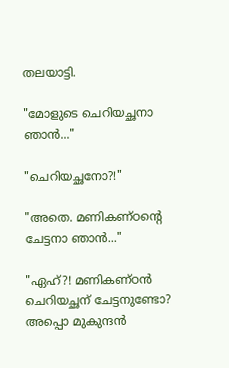തലയാട്ടി.

"മോളുടെ ചെറിയച്ഛനാ ഞാൻ..."

"ചെറിയച്ഛനോ?!"

"അതെ. മണികണ്ഠന്റെ ചേട്ടനാ ഞാൻ..."

"ഏഹ്?! മണികണ്ഠൻ ചെറിയച്ഛന് ചേട്ടനുണ്ടോ? അപ്പൊ മുകുന്ദൻ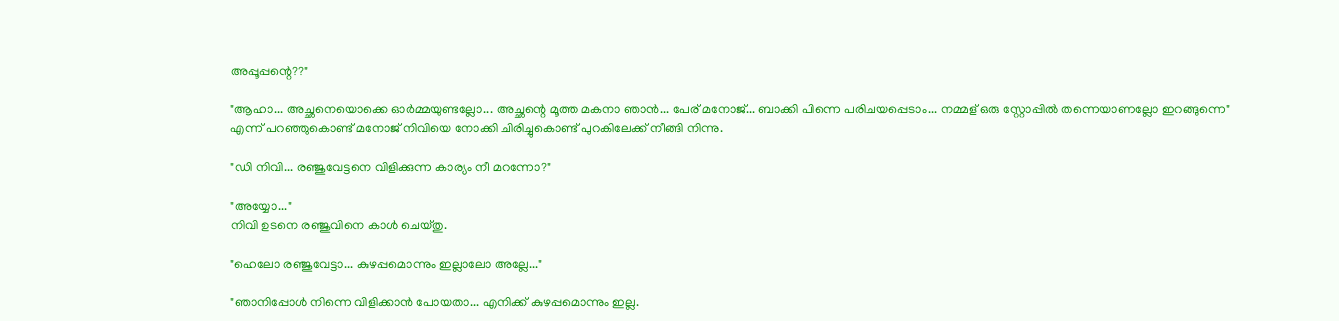അപ്പൂപ്പന്റെ??"

"ആഹാ... അച്ഛനെയൊക്കെ ഓർമ്മയുണ്ടല്ലോ... അച്ഛന്റെ മൂത്ത മകനാ ഞാൻ... പേര് മനോജ്‌... ബാക്കി പിന്നെ പരിചയപ്പെടാം... നമ്മള് ഒരു സ്റ്റോപ്പിൽ തന്നെയാണല്ലോ ഇറങ്ങുന്നെ"
എന്ന് പറഞ്ഞുകൊണ്ട് മനോജ്‌ നിവിയെ നോക്കി ചിരിച്ചുകൊണ്ട് പുറകിലേക്ക് നീങ്ങി നിന്നു.

"ഡി നിവി... രഞ്ജുവേട്ടനെ വിളിക്കുന്ന കാര്യം നീ മറന്നോ?"

"അയ്യോ..."
നിവി ഉടനെ രഞ്ജുവിനെ കാൾ ചെയ്തു.

"ഹെലോ രഞ്ജുവേട്ടാ... കുഴപ്പമൊന്നും ഇല്ലാലോ അല്ലേ..."

"ഞാനിപ്പോൾ നിന്നെ വിളിക്കാൻ പോയതാ... എനിക്ക് കുഴപ്പമൊന്നും ഇല്ല.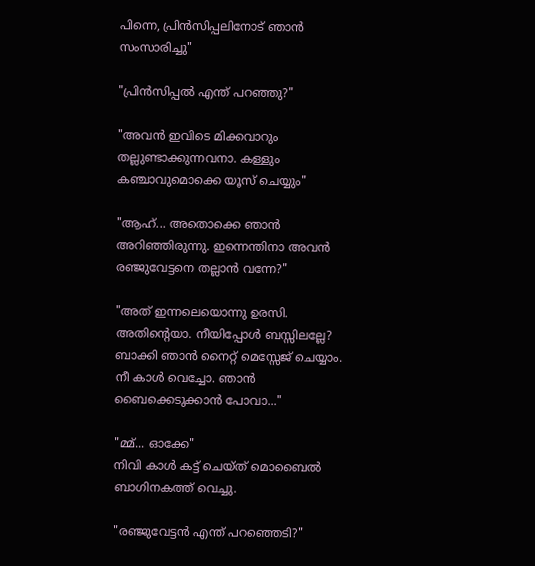പിന്നെ, പ്രിൻസിപ്പലിനോട്‌ ഞാൻ സംസാരിച്ചു"

"പ്രിൻസിപ്പൽ എന്ത് പറഞ്ഞു?"

"അവൻ ഇവിടെ മിക്കവാറും തല്ലുണ്ടാക്കുന്നവനാ. കള്ളും കഞ്ചാവുമൊക്കെ യൂസ് ചെയ്യും"

"ആഹ്... അതൊക്കെ ഞാൻ അറിഞ്ഞിരുന്നു. ഇന്നെന്തിനാ അവൻ രഞ്ജുവേട്ടനെ തല്ലാൻ വന്നേ?"

"അത്‌ ഇന്നലെയൊന്നു ഉരസി. അതിന്റെയാ. നീയിപ്പോൾ ബസ്സിലല്ലേ? ബാക്കി ഞാൻ നൈറ്റ് മെസ്സേജ് ചെയ്യാം. നീ കാൾ വെച്ചോ. ഞാൻ ബൈക്കെടുക്കാൻ പോവാ..."

"മ്മ്... ഓക്കേ"
നിവി കാൾ കട്ട്‌ ചെയ്ത് മൊബൈൽ ബാഗിനകത്ത് വെച്ചു.

"രഞ്ജുവേട്ടൻ എന്ത് പറഞ്ഞെടി?"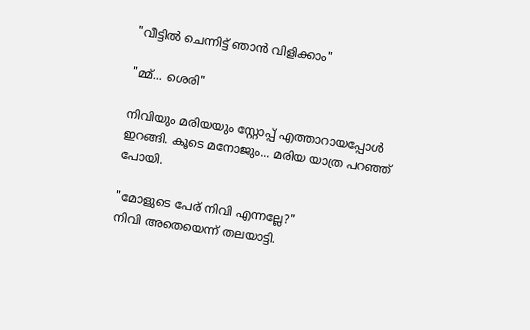"വീട്ടിൽ ചെന്നിട്ട് ഞാൻ വിളിക്കാം"

"മ്മ്... ശെരി"

നിവിയും മരിയയും സ്റ്റോപ്പ്‌ എത്താറായപ്പോൾ ഇറങ്ങി. കൂടെ മനോജും... മരിയ യാത്ര പറഞ്ഞ് പോയി.

"മോളുടെ പേര് നിവി എന്നല്ലേ?"
നിവി അതെയെന്ന് തലയാട്ടി.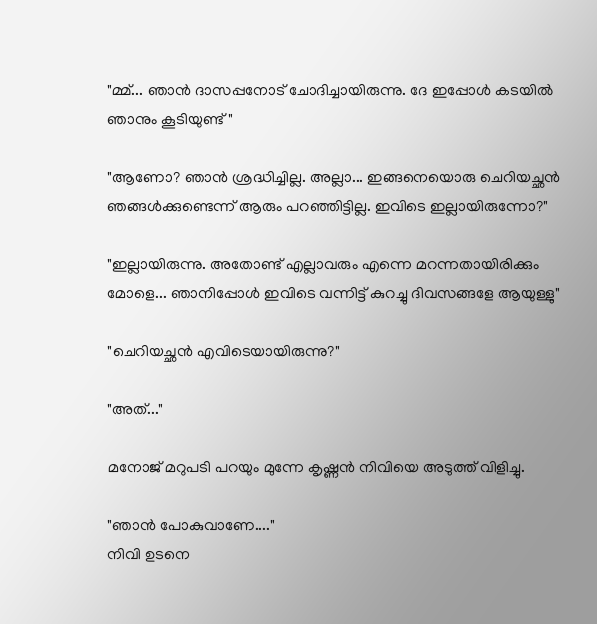"മ്മ്... ഞാൻ ദാസപ്പനോട് ചോദിച്ചായിരുന്നു. ദേ ഇപ്പോൾ കടയിൽ ഞാനും കൂടിയുണ്ട്"

"ആണോ? ഞാൻ ശ്രദ്ധിച്ചില്ല. അല്ലാ... ഇങ്ങനെയൊരു ചെറിയച്ഛൻ ഞങ്ങൾക്കുണ്ടെന്ന് ആരും പറഞ്ഞിട്ടില്ല. ഇവിടെ ഇല്ലായിരുന്നോ?"

"ഇല്ലായിരുന്നു. അതോണ്ട് എല്ലാവരും എന്നെ മറന്നതായിരിക്കും മോളെ... ഞാനിപ്പോൾ ഇവിടെ വന്നിട്ട് കുറച്ചു ദിവസങ്ങളേ ആയുള്ളു"

"ചെറിയച്ഛൻ എവിടെയായിരുന്നു?"

"അത്‌..."

മനോജ്‌ മറുപടി പറയും മുന്നേ കൃഷ്ണൻ നിവിയെ അടുത്ത് വിളിച്ചു.

"ഞാൻ പോകുവാണേ...."
നിവി ഉടനെ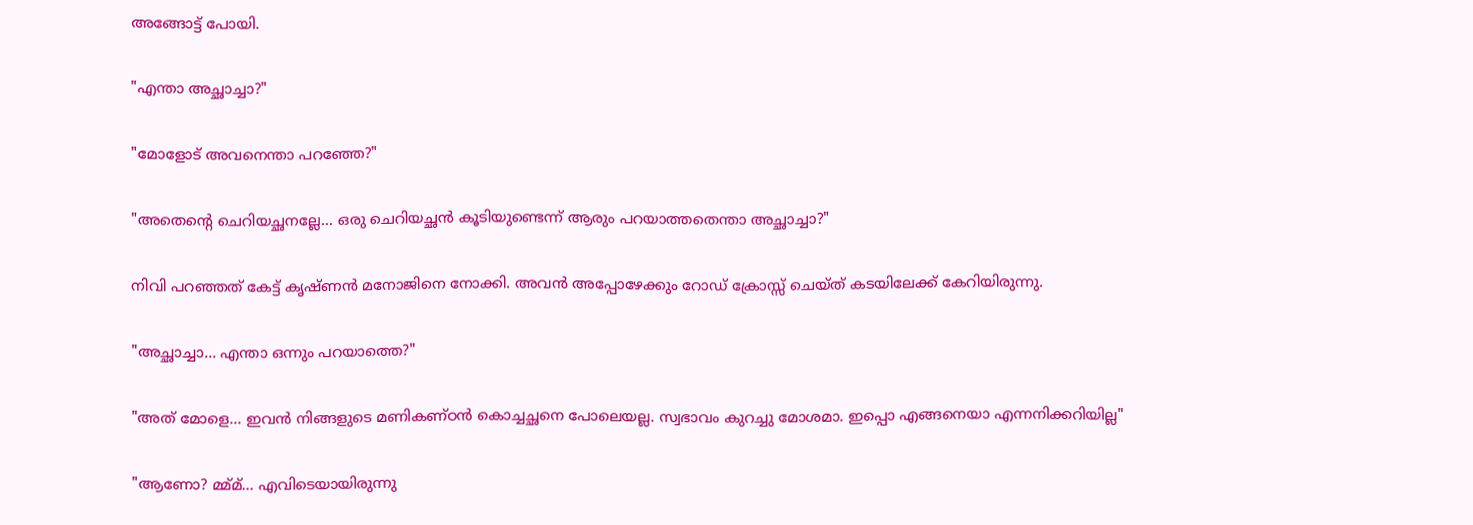അങ്ങോട്ട്‌ പോയി.

"എന്താ അച്ഛാച്ചാ?"

"മോളോട് അവനെന്താ പറഞ്ഞേ?"

"അതെന്റെ ചെറിയച്ഛനല്ലേ... ഒരു ചെറിയച്ഛൻ കൂടിയുണ്ടെന്ന് ആരും പറയാത്തതെന്താ അച്ഛാച്ചാ?"

നിവി പറഞ്ഞത് കേട്ട് കൃഷ്ണൻ മനോജിനെ നോക്കി. അവൻ അപ്പോഴേക്കും റോഡ് ക്രോസ്സ് ചെയ്ത് കടയിലേക്ക് കേറിയിരുന്നു.

"അച്ഛാച്ചാ... എന്താ ഒന്നും പറയാത്തെ?"

"അത്‌ മോളെ... ഇവൻ നിങ്ങളുടെ മണികണ്ഠൻ കൊച്ചച്ഛനെ പോലെയല്ല. സ്വഭാവം കുറച്ചു മോശമാ. ഇപ്പൊ എങ്ങനെയാ എന്നനിക്കറിയില്ല"

"ആണോ? മ്മ്മ്... എവിടെയായിരുന്നു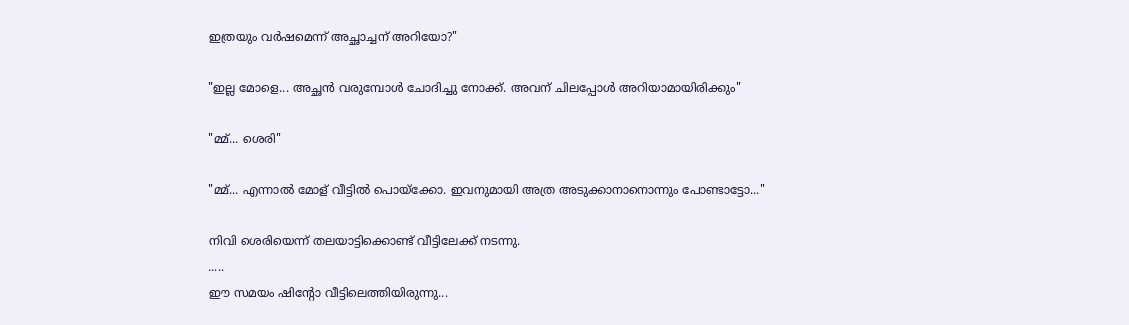ഇത്രയും വർഷമെന്ന് അച്ഛാച്ചന് അറിയോ?"

"ഇല്ല മോളെ... അച്ഛൻ വരുമ്പോൾ ചോദിച്ചു നോക്ക്‌. അവന് ചിലപ്പോൾ അറിയാമായിരിക്കും"

"മ്മ്... ശെരി"

"മ്മ്... എന്നാൽ മോള് വീട്ടിൽ പൊയ്ക്കോ. ഇവനുമായി അത്ര അടുക്കാനാനൊന്നും പോണ്ടാട്ടോ..."

നിവി ശെരിയെന്ന് തലയാട്ടിക്കൊണ്ട് വീട്ടിലേക്ക് നടന്നു.
.....
ഈ സമയം ഷിന്റോ വീട്ടിലെത്തിയിരുന്നു...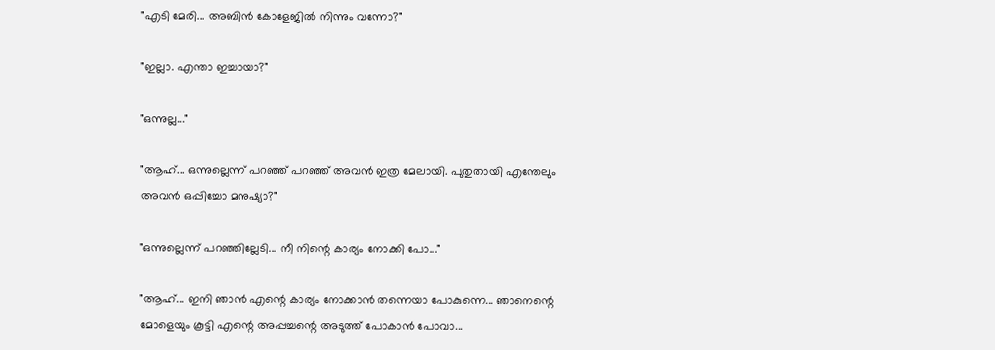"എടി മേരി... അബിൻ കോളേജിൽ നിന്നും വന്നോ?"

"ഇല്ലാ. എന്താ ഇച്ചായാ?"

"ഒന്നുല്ല..."

"ആഹ്... ഒന്നുല്ലെന്ന് പറഞ്ഞ് പറഞ്ഞ് അവൻ ഇത്ര മേലായി. പുതുതായി എന്തേലും അവൻ ഒപ്പിച്ചോ മനുഷ്യാ?"

"ഒന്നുല്ലെന്ന് പറഞ്ഞില്ലേടി... നീ നിന്റെ കാര്യം നോക്കി പോ..."

"ആഹ്... ഇനി ഞാൻ എന്റെ കാര്യം നോക്കാൻ തന്നെയാ പോകുന്നെ... ഞാനെന്റെ മോളെയും കൂട്ടി എന്റെ അപ്പച്ചന്റെ അടുത്ത് പോകാൻ പോവാ...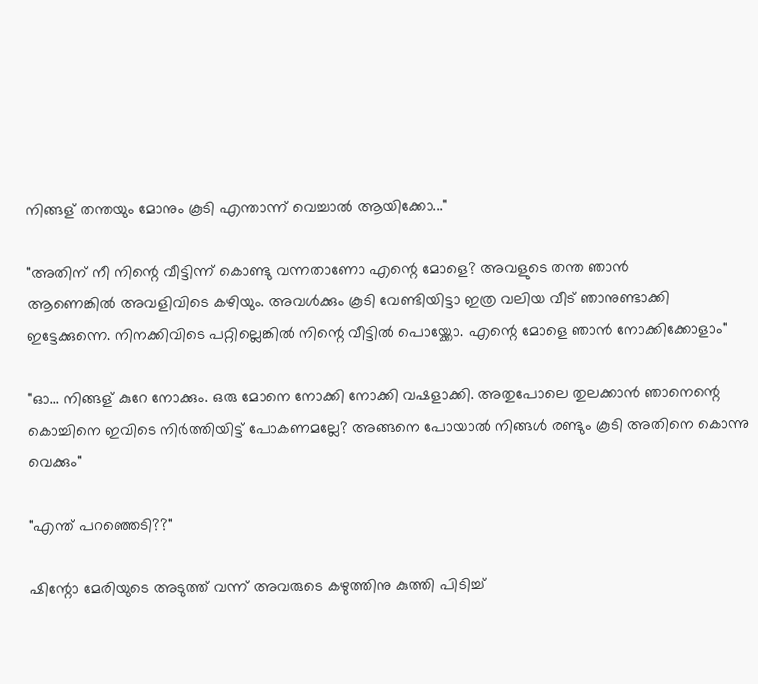നിങ്ങള് തന്തയും മോനും കൂടി എന്താന്ന് വെച്ചാൽ ആയിക്കോ..."

"അതിന് നീ നിന്റെ വീട്ടിന്ന് കൊണ്ടു വന്നതാണോ എന്റെ മോളെ? അവളുടെ തന്ത ഞാൻ
ആണെങ്കിൽ അവളിവിടെ കഴിയും. അവൾക്കും കൂടി വേണ്ടിയിട്ടാ ഇത്ര വലിയ വീട് ഞാനുണ്ടാക്കി ഇട്ടേക്കുന്നെ. നിനക്കിവിടെ പറ്റില്ലെങ്കിൽ നിന്റെ വീട്ടിൽ പൊയ്ക്കോ. എന്റെ മോളെ ഞാൻ നോക്കിക്കോളാം"

"ഓ... നിങ്ങള് കുറേ നോക്കും. ഒരു മോനെ നോക്കി നോക്കി വഷളാക്കി. അതുപോലെ തുലക്കാൻ ഞാനെന്റെ കൊച്ചിനെ ഇവിടെ നിർത്തിയിട്ട് പോകണമല്ലേ? അങ്ങനെ പോയാൽ നിങ്ങൾ രണ്ടും കൂടി അതിനെ കൊന്നു വെക്കും"

"എന്ത് പറഞ്ഞെടി??"

ഷിന്റോ മേരിയുടെ അടുത്ത് വന്ന് അവരുടെ കഴുത്തിനു കുത്തി പിടിച്ച്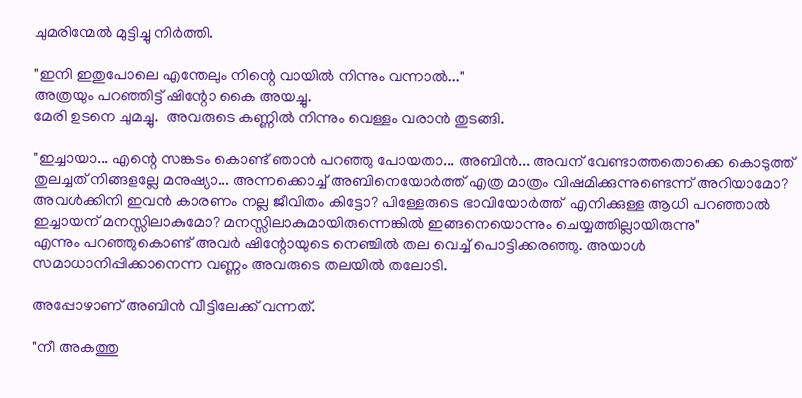ചുമരിന്മേൽ മുട്ടിച്ചു നിർത്തി.

"ഇനി ഇതുപോലെ എന്തേലും നിന്റെ വായിൽ നിന്നും വന്നാൽ..."
അത്രയും പറഞ്ഞിട്ട് ഷിന്റോ കൈ അയച്ചു.
മേരി ഉടനെ ചുമച്ചു.  അവരുടെ കണ്ണിൽ നിന്നും വെള്ളം വരാൻ തുടങ്ങി.

"ഇച്ചായാ... എന്റെ സങ്കടം കൊണ്ട് ഞാൻ പറഞ്ഞു പോയതാ... അബിൻ... അവന് വേണ്ടാത്തതൊക്കെ കൊടുത്ത് തുലച്ചത് നിങ്ങളല്ലേ മനുഷ്യാ... അന്നക്കൊച്ച് അബിനെയോർത്ത് എത്ര മാത്രം വിഷമിക്കുന്നുണ്ടെന്ന് അറിയാമോ? അവൾക്കിനി ഇവൻ കാരണം നല്ല ജീവിതം കിട്ടോ? പിള്ളേരുടെ ഭാവിയോർത്ത്  എനിക്കുള്ള ആധി പറഞ്ഞാൽ ഇച്ചായന് മനസ്സിലാകുമോ? മനസ്സിലാകുമായിരുന്നെങ്കിൽ ഇങ്ങനെയൊന്നും ചെയ്യത്തില്ലായിരുന്നു"
എന്നും പറഞ്ഞുകൊണ്ട് അവർ ഷിന്റോയുടെ നെഞ്ചിൽ തല വെച്ച് പൊട്ടിക്കരഞ്ഞു. അയാൾ സമാധാനിപ്പിക്കാനെന്ന വണ്ണം അവരുടെ തലയിൽ തലോടി.

അപ്പോഴാണ് അബിൻ വീട്ടിലേക്ക് വന്നത്.

"നീ അകത്തു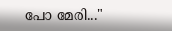പോ മേരി..."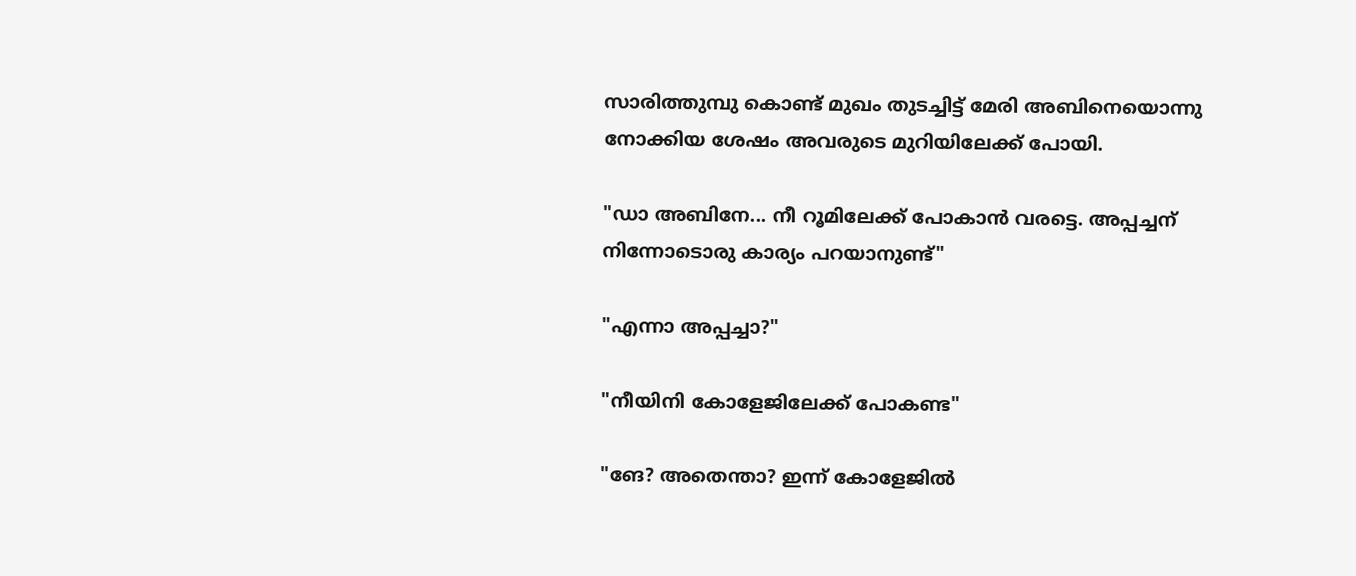സാരിത്തുമ്പു കൊണ്ട് മുഖം തുടച്ചിട്ട് മേരി അബിനെയൊന്നു നോക്കിയ ശേഷം അവരുടെ മുറിയിലേക്ക് പോയി.

"ഡാ അബിനേ... നീ റൂമിലേക്ക് പോകാൻ വരട്ടെ. അപ്പച്ചന് നിന്നോടൊരു കാര്യം പറയാനുണ്ട്"

"എന്നാ അപ്പച്ചാ?"

"നീയിനി കോളേജിലേക്ക് പോകണ്ട"

"ങേ? അതെന്താ? ഇന്ന് കോളേജിൽ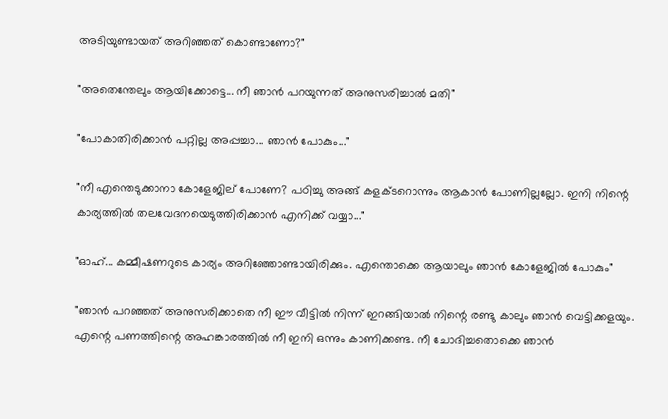അടിയുണ്ടായത് അറിഞ്ഞത് കൊണ്ടാണോ?"

"അതെന്തേലും ആയിക്കോട്ടെ... നീ ഞാൻ പറയുന്നത് അനുസരിച്ചാൽ മതി"

"പോകാതിരിക്കാൻ പറ്റില്ല അപ്പച്ചാ... ഞാൻ പോകും..."

"നീ എന്തെടുക്കാനാ കോളേജില് പോണേ? പഠിച്ചു അങ്ങ് കളക്ടറൊന്നും ആകാൻ പോണില്ലല്ലോ. ഇനി നിന്റെ കാര്യത്തിൽ തലവേദനയെടുത്തിരിക്കാൻ എനിക്ക് വയ്യാ..."

"ഓഹ്... കമ്മീഷണറുടെ കാര്യം അറിഞ്ഞോണ്ടായിരിക്കും. എന്തൊക്കെ ആയാലും ഞാൻ കോളേജിൽ പോകും"

"ഞാൻ പറഞ്ഞത് അനുസരിക്കാതെ നീ ഈ വീട്ടിൽ നിന്ന് ഇറങ്ങിയാൽ നിന്റെ രണ്ടു കാലും ഞാൻ വെട്ടിക്കളയും. എന്റെ പണത്തിന്റെ അഹങ്കാരത്തിൽ നീ ഇനി ഒന്നും കാണിക്കണ്ട. നീ ചോദിച്ചതൊക്കെ ഞാൻ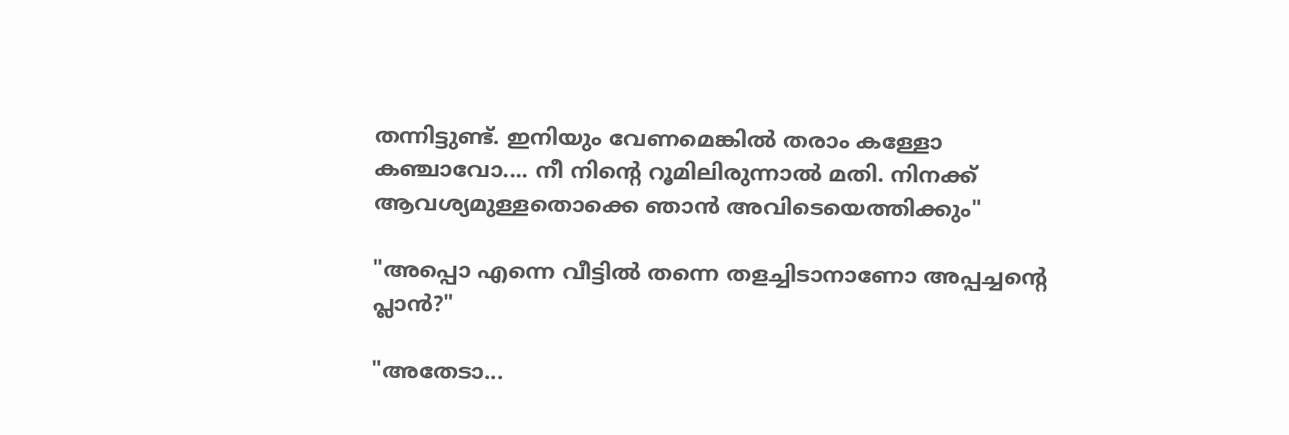തന്നിട്ടുണ്ട്. ഇനിയും വേണമെങ്കിൽ തരാം കള്ളോ കഞ്ചാവോ.... നീ നിന്റെ റൂമിലിരുന്നാൽ മതി. നിനക്ക് ആവശ്യമുള്ളതൊക്കെ ഞാൻ അവിടെയെത്തിക്കും"

"അപ്പൊ എന്നെ വീട്ടിൽ തന്നെ തളച്ചിടാനാണോ അപ്പച്ചന്റെ പ്ലാൻ?"

"അതേടാ...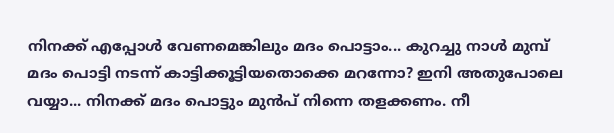നിനക്ക് എപ്പോൾ വേണമെങ്കിലും മദം പൊട്ടാം... കുറച്ചു നാൾ മുമ്പ് മദം പൊട്ടി നടന്ന് കാട്ടിക്കൂട്ടിയതൊക്കെ മറന്നോ? ഇനി അതുപോലെ വയ്യാ... നിനക്ക് മദം പൊട്ടും മുൻപ് നിന്നെ തളക്കണം. നീ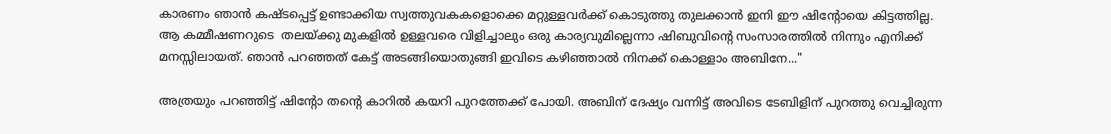കാരണം ഞാൻ കഷ്ടപ്പെട്ട് ഉണ്ടാക്കിയ സ്വത്തുവകകളൊക്കെ മറ്റുള്ളവർക്ക്‌ കൊടുത്തു തുലക്കാൻ ഇനി ഈ ഷിന്റോയെ കിട്ടത്തില്ല. ആ കമ്മീഷണറുടെ  തലയ്ക്കു മുകളിൽ ഉള്ളവരെ വിളിച്ചാലും ഒരു കാര്യവുമില്ലെന്നാ ഷിബുവിന്റെ സംസാരത്തിൽ നിന്നും എനിക്ക് മനസ്സിലായത്. ഞാൻ പറഞ്ഞത് കേട്ട് അടങ്ങിയൊതുങ്ങി ഇവിടെ കഴിഞ്ഞാൽ നിനക്ക് കൊള്ളാം അബിനേ..."

അത്രയും പറഞ്ഞിട്ട് ഷിന്റോ തന്റെ കാറിൽ കയറി പുറത്തേക്ക് പോയി. അബിന് ദേഷ്യം വന്നിട്ട് അവിടെ ടേബിളിന് പുറത്തു വെച്ചിരുന്ന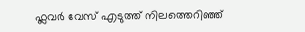ഫ്ലവർ വേസ് എടുത്ത് നിലത്തെറിഞ്ഞ്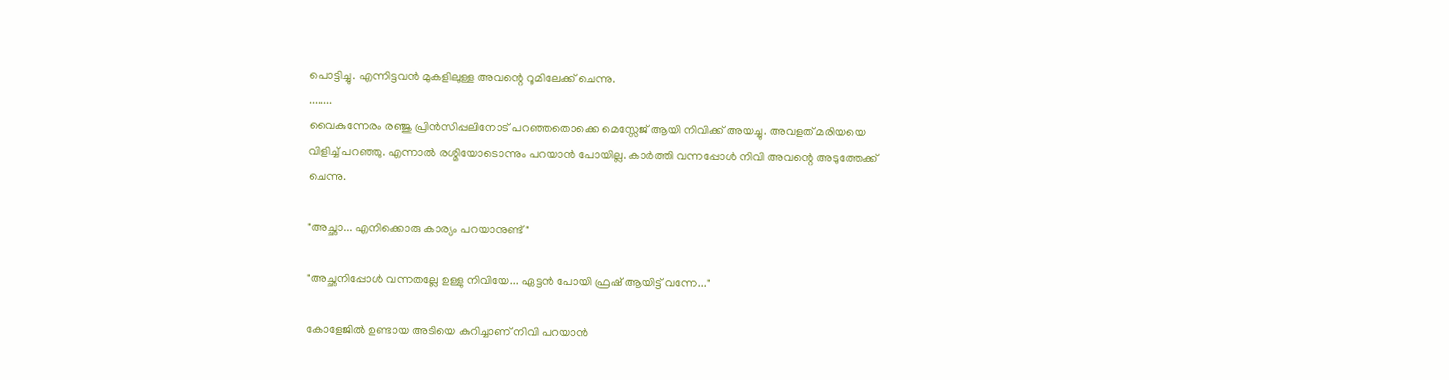പൊട്ടിച്ചു. എന്നിട്ടവൻ മുകളിലുള്ള അവന്റെ റൂമിലേക്ക് ചെന്നു.
........
വൈകുന്നേരം രഞ്ജു പ്രിൻസിപ്പലിനോട്‌ പറഞ്ഞതൊക്കെ മെസ്സേജ് ആയി നിവിക്ക് അയച്ചു. അവളത് മരിയയെ വിളിച്ച് പറഞ്ഞു. എന്നാൽ രശ്മിയോടൊന്നും പറയാൻ പോയില്ല. കാർത്തി വന്നപ്പോൾ നിവി അവന്റെ അടുത്തേക്ക് ചെന്നു.

"അച്ഛാ... എനിക്കൊരു കാര്യം പറയാനുണ്ട്"

"അച്ഛനിപ്പോൾ വന്നതല്ലേ ഉള്ളു നിവിയേ... ഏട്ടൻ പോയി ഫ്രഷ് ആയിട്ട് വന്നേ..."

കോളേജിൽ ഉണ്ടായ അടിയെ കുറിച്ചാണ് നിവി പറയാൻ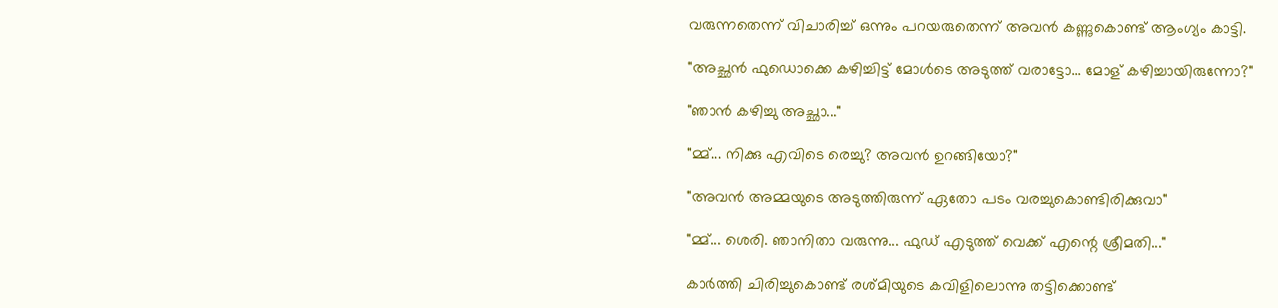വരുന്നതെന്ന് വിചാരിച്ച് ഒന്നും പറയരുതെന്ന് അവൻ കണ്ണുകൊണ്ട് ആംഗ്യം കാട്ടി.

"അച്ഛൻ ഫുഡൊക്കെ കഴിച്ചിട്ട് മോൾടെ അടുത്ത് വരാട്ടോ... മോള് കഴിച്ചായിരുന്നോ?"

"ഞാൻ കഴിച്ചു അച്ഛാ..."

"മ്മ്... നിക്കു എവിടെ രെച്ചു? അവൻ ഉറങ്ങിയോ?"

"അവൻ അമ്മയുടെ അടുത്തിരുന്ന് ഏതോ പടം വരച്ചുകൊണ്ടിരിക്കുവാ"

"മ്മ്... ശെരി. ഞാനിതാ വരുന്നു... ഫുഡ്‌ എടുത്ത് വെക്ക് എന്റെ ശ്രീമതി..."

കാർത്തി ചിരിച്ചുകൊണ്ട് രശ്മിയുടെ കവിളിലൊന്നു തട്ടിക്കൊണ്ട്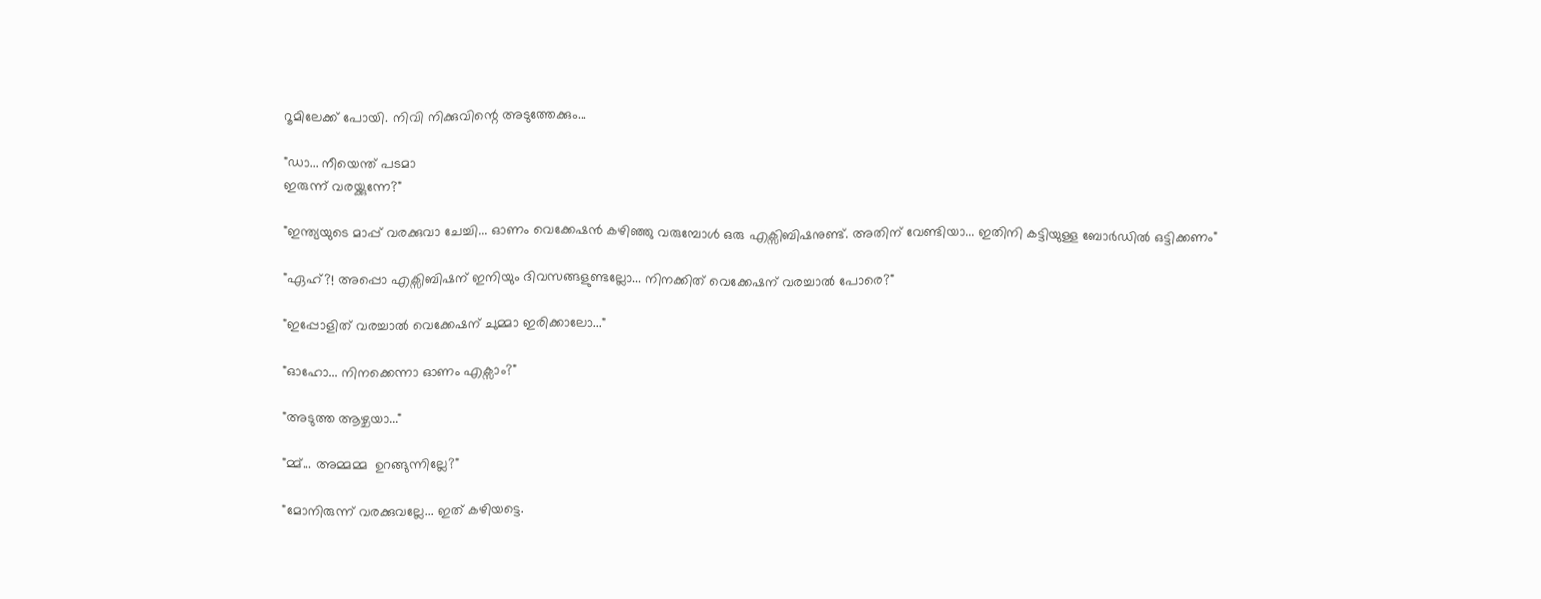റൂമിലേക്ക് പോയി. നിവി നിക്കുവിന്റെ അടുത്തേക്കും...

"ഡാ... നീയെന്ത് പടമാ
ഇരുന്ന് വരയ്ക്കുന്നേ?"

"ഇന്ത്യയുടെ മാപ്പ് വരക്കുവാ ചേച്ചി... ഓണം വെക്കേഷൻ കഴിഞ്ഞു വരുമ്പോൾ ഒരു എക്സിബിഷനുണ്ട്. അതിന് വേണ്ടിയാ... ഇതിനി കട്ടിയുള്ള ബോർഡിൽ ഒട്ടിക്കണം"

"ഏഹ്?! അപ്പൊ എക്സിബിഷന് ഇനിയും ദിവസങ്ങളുണ്ടല്ലോ... നിനക്കിത് വെക്കേഷന് വരച്ചാൽ പോരെ?"

"ഇപ്പോളിത് വരച്ചാൽ വെക്കേഷന് ചുമ്മാ ഇരിക്കാലോ..."

"ഓഹോ... നിനക്കെന്നാ ഓണം എക്സാം?"

"അടുത്ത ആഴ്ചയാ..."

"മ്മ്... അമ്മമ്മ  ഉറങ്ങുന്നില്ലേ?"

"മോനിരുന്ന് വരക്കുവല്ലേ... ഇത് കഴിയട്ടെ.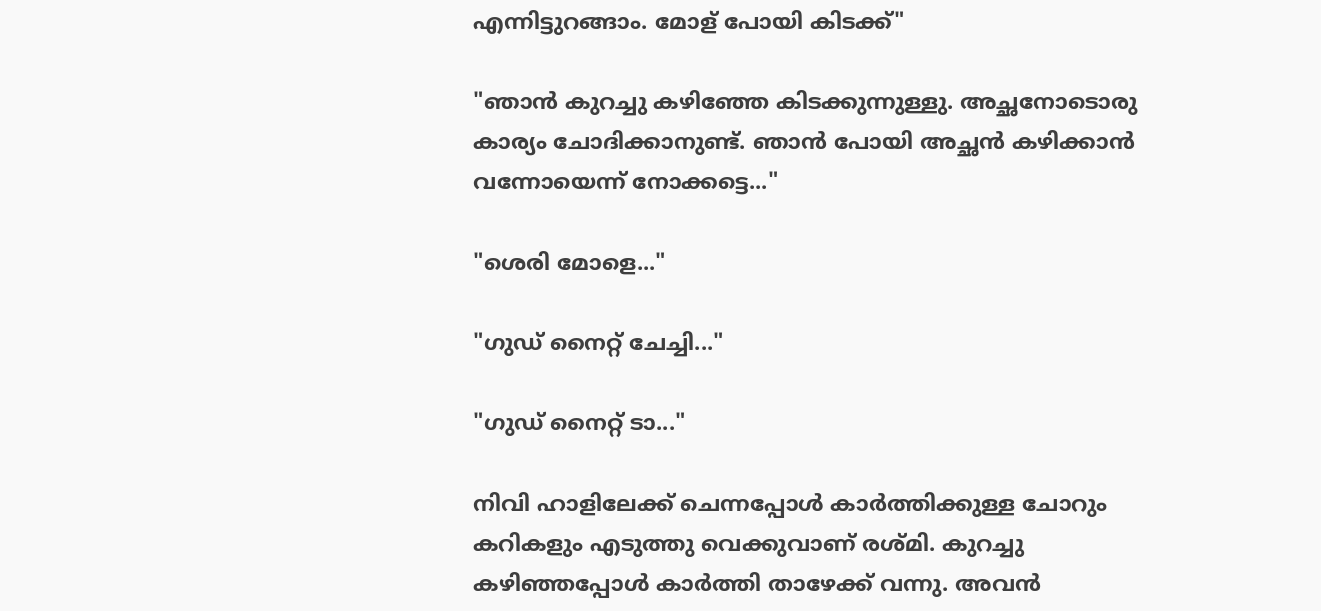എന്നിട്ടുറങ്ങാം. മോള് പോയി കിടക്ക്‌"

"ഞാൻ കുറച്ചു കഴിഞ്ഞേ കിടക്കുന്നുള്ളു. അച്ഛനോടൊരു കാര്യം ചോദിക്കാനുണ്ട്. ഞാൻ പോയി അച്ഛൻ കഴിക്കാൻ വന്നോയെന്ന് നോക്കട്ടെ..."

"ശെരി മോളെ..."

"ഗുഡ് നൈറ്റ് ചേച്ചി..."

"ഗുഡ് നൈറ്റ് ടാ..."

നിവി ഹാളിലേക്ക് ചെന്നപ്പോൾ കാർത്തിക്കുള്ള ചോറും കറികളും എടുത്തു വെക്കുവാണ് രശ്മി. കുറച്ചു കഴിഞ്ഞപ്പോൾ കാർത്തി താഴേക്ക് വന്നു. അവൻ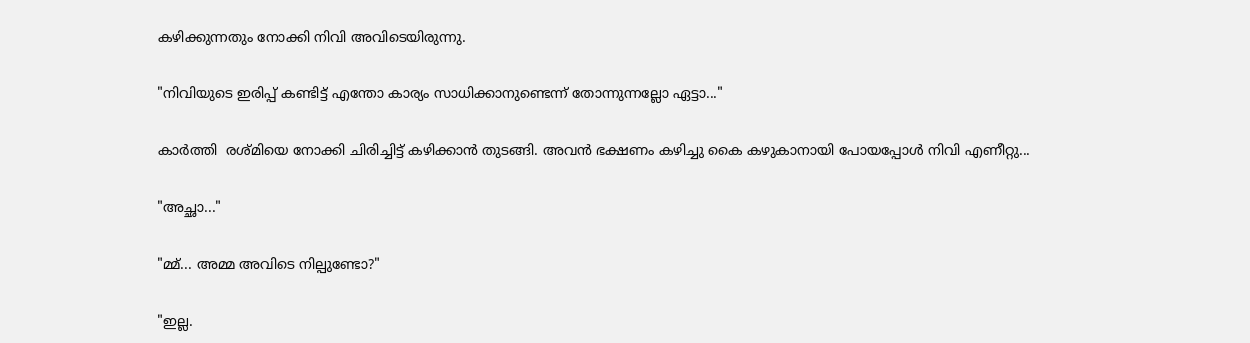കഴിക്കുന്നതും നോക്കി നിവി അവിടെയിരുന്നു.

"നിവിയുടെ ഇരിപ്പ് കണ്ടിട്ട് എന്തോ കാര്യം സാധിക്കാനുണ്ടെന്ന് തോന്നുന്നല്ലോ ഏട്ടാ..."

കാർത്തി  രശ്മിയെ നോക്കി ചിരിച്ചിട്ട് കഴിക്കാൻ തുടങ്ങി. അവൻ ഭക്ഷണം കഴിച്ചു കൈ കഴുകാനായി പോയപ്പോൾ നിവി എണീറ്റു...

"അച്ഛാ..."

"മ്മ്... അമ്മ അവിടെ നില്പുണ്ടോ?"

"ഇല്ല.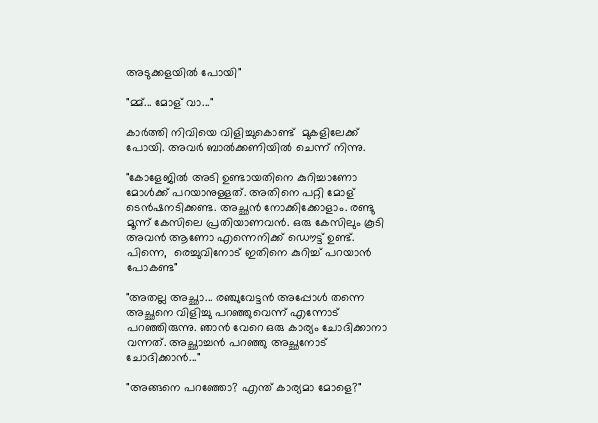അടുക്കളയിൽ പോയി"

"മ്മ്... മോള് വാ..."

കാർത്തി നിവിയെ വിളിച്ചുകൊണ്ട്  മുകളിലേക്ക് പോയി. അവർ ബാൽക്കണിയിൽ ചെന്ന് നിന്നു.

"കോളേജിൽ അടി ഉണ്ടായതിനെ കുറിച്ചാണോ മോൾക്ക്‌ പറയാനുള്ളത്. അതിനെ പറ്റി മോള് ടെൻഷനടിക്കണ്ട. അച്ഛൻ നോക്കിക്കോളാം. രണ്ടു മൂന്ന് കേസിലെ പ്രതിയാണവൻ. ഒരു കേസിലും കൂടി അവൻ ആണോ എന്നെനിക്ക് ഡൌട്ട് ഉണ്ട്. പിന്നെ,  രെച്ചുവിനോട് ഇതിനെ കുറിച്ച് പറയാൻ പോകണ്ട"

"അതല്ല അച്ഛാ... രഞ്ചുവേട്ടൻ അപ്പോൾ തന്നെ അച്ഛനെ വിളിച്ചു പറഞ്ഞുവെന്ന് എന്നോട് പറഞ്ഞിരുന്നു. ഞാൻ വേറെ ഒരു കാര്യം ചോദിക്കാനാ വന്നത്. അച്ഛാച്ചൻ പറഞ്ഞു അച്ഛനോട് ചോദിക്കാൻ..."

"അങ്ങനെ പറഞ്ഞോ? എന്ത് കാര്യമാ മോളെ?"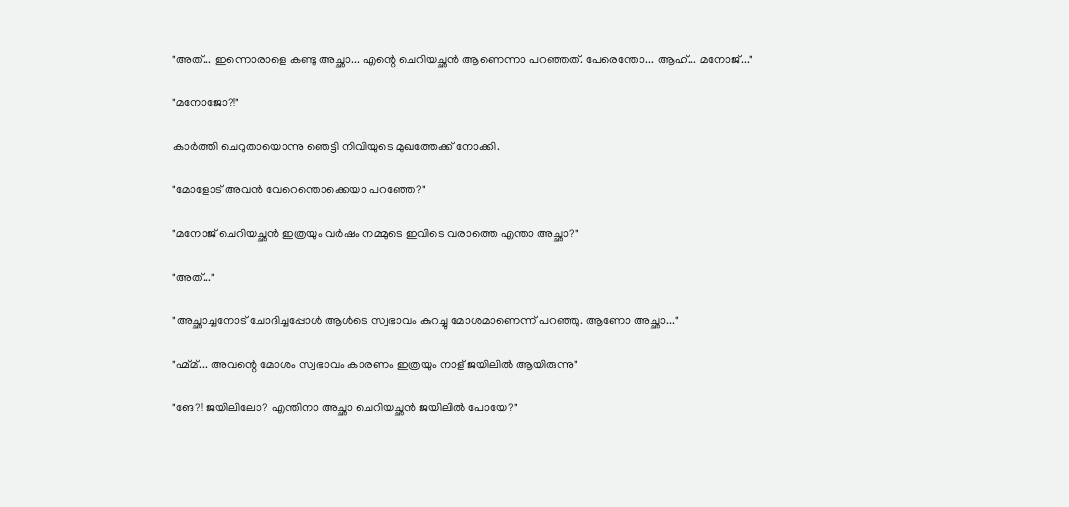"അത്‌... ഇന്നൊരാളെ കണ്ടു അച്ഛാ... എന്റെ ചെറിയച്ഛൻ ആണെന്നാ പറഞ്ഞത്. പേരെന്തോ... ആഹ്... മനോജ്‌..."

"മനോജോ?!"

കാർത്തി ചെറുതായൊന്നു ഞെട്ടി നിവിയുടെ മുഖത്തേക്ക് നോക്കി.

"മോളോട് അവൻ വേറെന്തൊക്കെയാ പറഞ്ഞേ?"

"മനോജ്‌ ചെറിയച്ഛൻ ഇത്രയും വർഷം നമ്മുടെ ഇവിടെ വരാത്തെ എന്താ അച്ഛാ?"

"അത്‌..."

"അച്ഛാച്ചനോട്‌ ചോദിച്ചപ്പോൾ ആൾടെ സ്വഭാവം കുറച്ചു മോശമാണെന്ന് പറഞ്ഞു. ആണോ അച്ഛാ..."

"ഹ്മ്മ്... അവന്റെ മോശം സ്വഭാവം കാരണം ഇത്രയും നാള് ജയിലിൽ ആയിരുന്നു"

"ങേ?! ജയിലിലോ? എന്തിനാ അച്ഛാ ചെറിയച്ഛൻ ജയിലിൽ പോയേ?"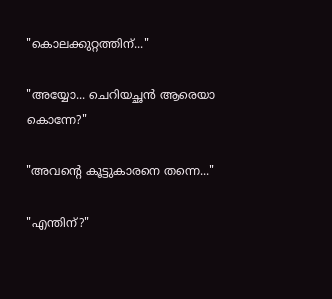"കൊലക്കുറ്റത്തിന്..."

"അയ്യോ... ചെറിയച്ഛൻ ആരെയാ കൊന്നേ?"

"അവന്റെ കൂട്ടുകാരനെ തന്നെ..."

"എന്തിന്?"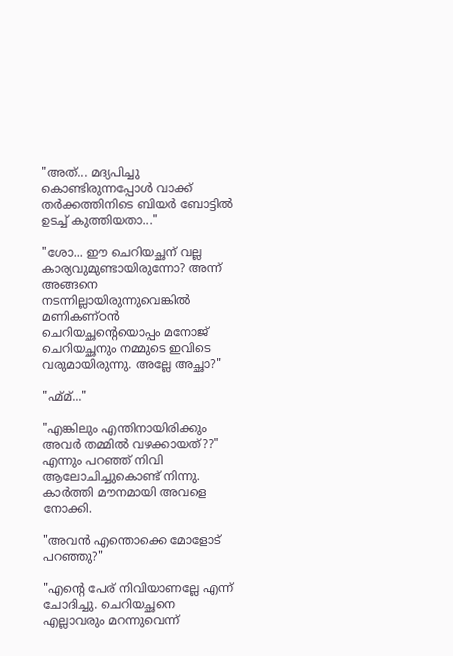"അത്‌... മദ്യപിച്ചു കൊണ്ടിരുന്നപ്പോൾ വാക്ക് തർക്കത്തിനിടെ ബിയർ ബോട്ടിൽ ഉടച്ച് കുത്തിയതാ..."

"ശോ... ഈ ചെറിയച്ഛന് വല്ല കാര്യവുമുണ്ടായിരുന്നോ? അന്ന് അങ്ങനെ നടന്നില്ലായിരുന്നുവെങ്കിൽ മണികണ്ഠൻ ചെറിയച്ഛന്റെയൊപ്പം മനോജ്‌ ചെറിയച്ഛനും നമ്മുടെ ഇവിടെ വരുമായിരുന്നു. അല്ലേ അച്ഛാ?"

"ഹ്മ്മ്..."

"എങ്കിലും എന്തിനായിരിക്കും അവർ തമ്മിൽ വഴക്കായത്??"
എന്നും പറഞ്ഞ് നിവി ആലോചിച്ചുകൊണ്ട് നിന്നു. കാർത്തി മൗനമായി അവളെ നോക്കി.

"അവൻ എന്തൊക്കെ മോളോട് പറഞ്ഞു?"

"എന്റെ പേര് നിവിയാണല്ലേ എന്ന് ചോദിച്ചു. ചെറിയച്ഛനെ എല്ലാവരും മറന്നുവെന്ന്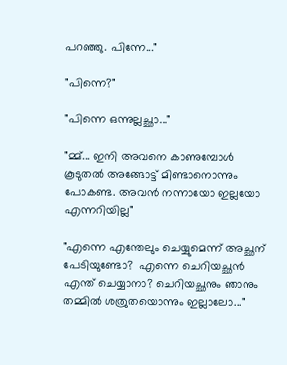പറഞ്ഞു. പിന്നേ..."

"പിന്നെ?"

"പിന്നെ ഒന്നുല്ലച്ഛാ..."

"മ്മ്... ഇനി അവനെ കാണുമ്പോൾ കൂടുതൽ അങ്ങോട്ട്‌ മിണ്ടാനൊന്നും പോകണ്ട. അവൻ നന്നായോ ഇല്ലയോ എന്നറിയില്ല"

"എന്നെ എന്തേലും ചെയ്യുമെന്ന് അച്ഛന് പേടിയുണ്ടോ?  എന്നെ ചെറിയച്ഛൻ എന്ത് ചെയ്യാനാ? ചെറിയച്ഛനും ഞാനും തമ്മിൽ ശത്രുതയൊന്നും ഇല്ലാലോ..."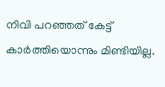നിവി പറഞ്ഞത് കേട്ട് കാർത്തിയൊന്നും മിണ്ടിയില്ല.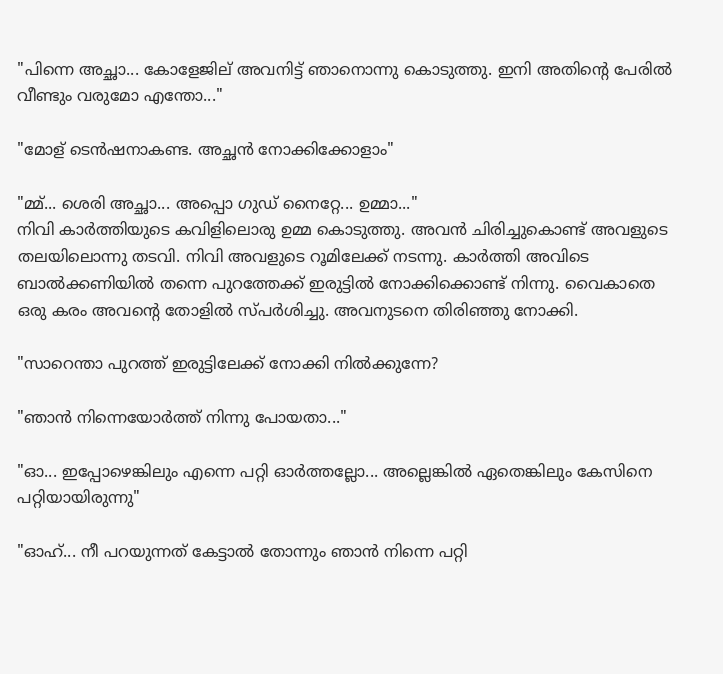"പിന്നെ അച്ഛാ... കോളേജില് അവനിട്ട് ഞാനൊന്നു കൊടുത്തു. ഇനി അതിന്റെ പേരിൽ വീണ്ടും വരുമോ എന്തോ..."

"മോള് ടെൻഷനാകണ്ട. അച്ഛൻ നോക്കിക്കോളാം"

"മ്മ്... ശെരി അച്ഛാ... അപ്പൊ ഗുഡ് നൈറ്റേ... ഉമ്മാ..."
നിവി കാർത്തിയുടെ കവിളിലൊരു ഉമ്മ കൊടുത്തു. അവൻ ചിരിച്ചുകൊണ്ട് അവളുടെ തലയിലൊന്നു തടവി. നിവി അവളുടെ റൂമിലേക്ക് നടന്നു. കാർത്തി അവിടെ ബാൽക്കണിയിൽ തന്നെ പുറത്തേക്ക് ഇരുട്ടിൽ നോക്കിക്കൊണ്ട് നിന്നു. വൈകാതെ ഒരു കരം അവന്റെ തോളിൽ സ്പർശിച്ചു. അവനുടനെ തിരിഞ്ഞു നോക്കി.

"സാറെന്താ പുറത്ത് ഇരുട്ടിലേക്ക് നോക്കി നിൽക്കുന്നേ?

"ഞാൻ നിന്നെയോർത്ത് നിന്നു പോയതാ..."

"ഓ... ഇപ്പോഴെങ്കിലും എന്നെ പറ്റി ഓർത്തല്ലോ... അല്ലെങ്കിൽ ഏതെങ്കിലും കേസിനെ പറ്റിയായിരുന്നു"

"ഓഹ്... നീ പറയുന്നത് കേട്ടാൽ തോന്നും ഞാൻ നിന്നെ പറ്റി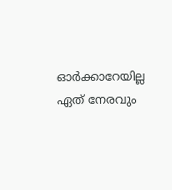ഓർക്കാറേയില്ല ഏത് നേരവും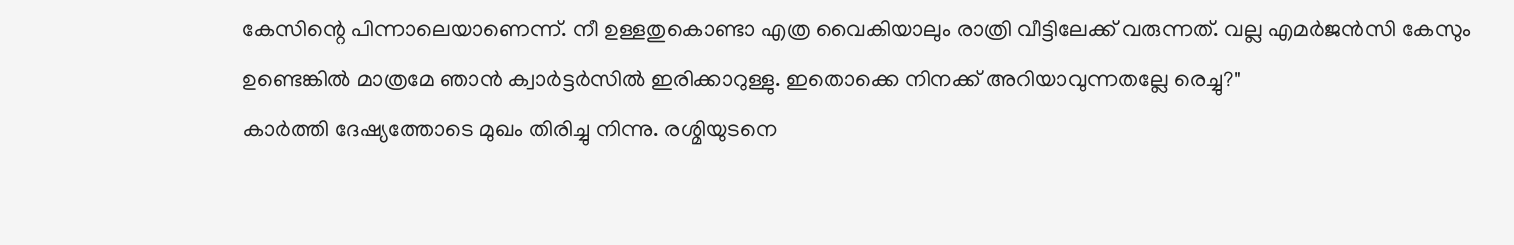കേസിന്റെ പിന്നാലെയാണെന്ന്. നീ ഉള്ളതുകൊണ്ടാ എത്ര വൈകിയാലും രാത്രി വീട്ടിലേക്ക് വരുന്നത്. വല്ല എമർജൻസി കേസും ഉണ്ടെങ്കിൽ മാത്രമേ ഞാൻ ക്വാർട്ടർസിൽ ഇരിക്കാറുള്ളു. ഇതൊക്കെ നിനക്ക് അറിയാവുന്നതല്ലേ രെച്ചു?"
കാർത്തി ദേഷ്യത്തോടെ മുഖം തിരിച്ചു നിന്നു. രശ്മിയുടനെ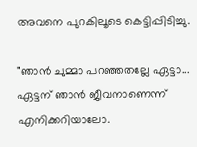അവനെ പുറകിലൂടെ കെട്ടിപ്പിടിച്ചു.

"ഞാൻ ചുമ്മാ പറഞ്ഞതല്ലേ ഏട്ടാ...  ഏട്ടന് ഞാൻ ജീവനാണെന്ന് എനിക്കറിയാലോ.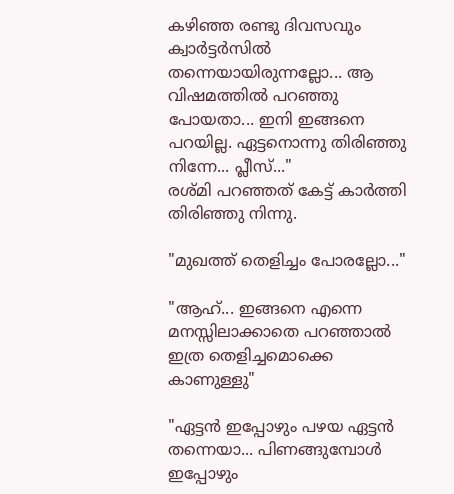കഴിഞ്ഞ രണ്ടു ദിവസവും ക്വാർട്ടർസിൽ തന്നെയായിരുന്നല്ലോ... ആ വിഷമത്തിൽ പറഞ്ഞു പോയതാ... ഇനി ഇങ്ങനെ പറയില്ല. ഏട്ടനൊന്നു തിരിഞ്ഞു നിന്നേ... പ്ലീസ്..."
രശ്മി പറഞ്ഞത് കേട്ട് കാർത്തി തിരിഞ്ഞു നിന്നു.

"മുഖത്ത് തെളിച്ചം പോരല്ലോ..."

"ആഹ്... ഇങ്ങനെ എന്നെ മനസ്സിലാക്കാതെ പറഞ്ഞാൽ ഇത്ര തെളിച്ചമൊക്കെ കാണുള്ളു"

"ഏട്ടൻ ഇപ്പോഴും പഴയ ഏട്ടൻ തന്നെയാ... പിണങ്ങുമ്പോൾ ഇപ്പോഴും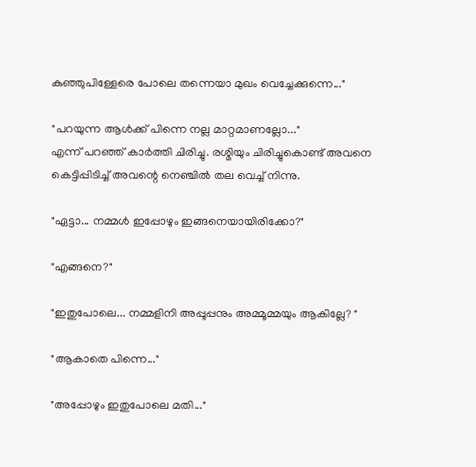കുഞ്ഞുപിള്ളേരെ പോലെ തന്നെയാ മുഖം വെച്ചേക്കുന്നെ..."

"പറയുന്ന ആൾക്ക്‌ പിന്നെ നല്ല മാറ്റമാണല്ലോ..."
എന്ന് പറഞ്ഞ് കാർത്തി ചിരിച്ചു. രശ്മിയും ചിരിച്ചുകൊണ്ട് അവനെ കെട്ടിപ്പിടിച്ച് അവന്റെ നെഞ്ചിൽ തല വെച്ച് നിന്നു.

"ഏട്ടാ... നമ്മൾ ഇപ്പോഴും ഇങ്ങനെയായിരിക്കോ?"

"എങ്ങനെ?"

"ഇതുപോലെ... നമ്മളിനി അപ്പൂപ്പനും അമ്മൂമ്മയും ആകില്ലേ? "

"ആകാതെ പിന്നെ..."

"അപ്പോഴും ഇതുപോലെ മതി..."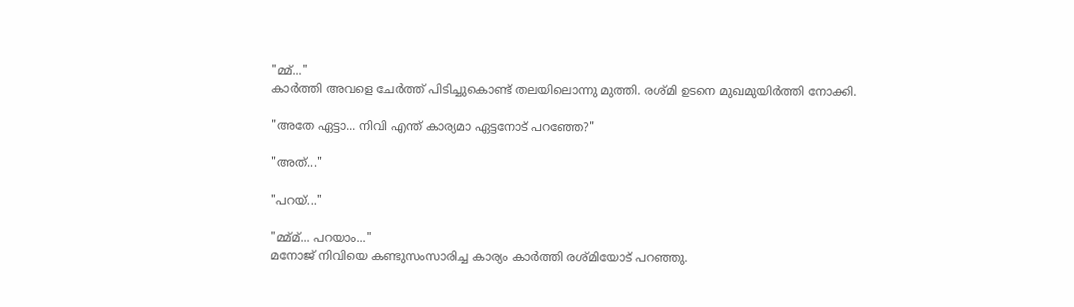"മ്മ്..."
കാർത്തി അവളെ ചേർത്ത് പിടിച്ചുകൊണ്ട് തലയിലൊന്നു മുത്തി. രശ്‌മി ഉടനെ മുഖമുയിർത്തി നോക്കി.

"അതേ ഏട്ടാ... നിവി എന്ത് കാര്യമാ ഏട്ടനോട് പറഞ്ഞേ?"

"അത്‌..."

"പറയ്..."

"മ്മ്മ്... പറയാം..."
മനോജ്‌ നിവിയെ കണ്ടുസംസാരിച്ച കാര്യം കാർത്തി രശ്മിയോട് പറഞ്ഞു.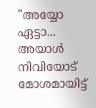"അയ്യോ ഏട്ടാ... അയാൾ നിവിയോട് മോശമായിട്ട്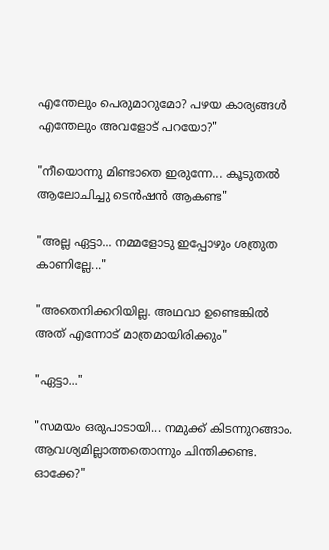എന്തേലും പെരുമാറുമോ? പഴയ കാര്യങ്ങൾ എന്തേലും അവളോട് പറയോ?"

"നീയൊന്നു മിണ്ടാതെ ഇരുന്നേ... കൂടുതൽ ആലോചിച്ചു ടെൻഷൻ ആകണ്ട"

"അല്ല ഏട്ടാ... നമ്മളോടു ഇപ്പോഴും ശത്രുത കാണില്ലേ..."

"അതെനിക്കറിയില്ല. അഥവാ ഉണ്ടെങ്കിൽ അത്‌ എന്നോട് മാത്രമായിരിക്കും"

"ഏട്ടാ..."

"സമയം ഒരുപാടായി... നമുക്ക് കിടന്നുറങ്ങാം. ആവശ്യമില്ലാത്തതൊന്നും ചിന്തിക്കണ്ട. ഓക്കേ?"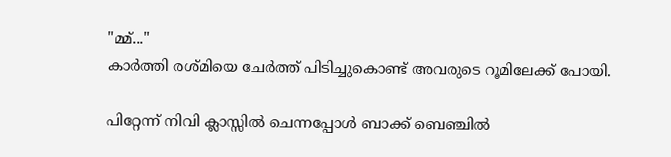"മ്മ്..."
കാർത്തി രശ്മിയെ ചേർത്ത് പിടിച്ചുകൊണ്ട് അവരുടെ റൂമിലേക്ക് പോയി.

പിറ്റേന്ന് നിവി ക്ലാസ്സിൽ ചെന്നപ്പോൾ ബാക്ക് ബെഞ്ചിൽ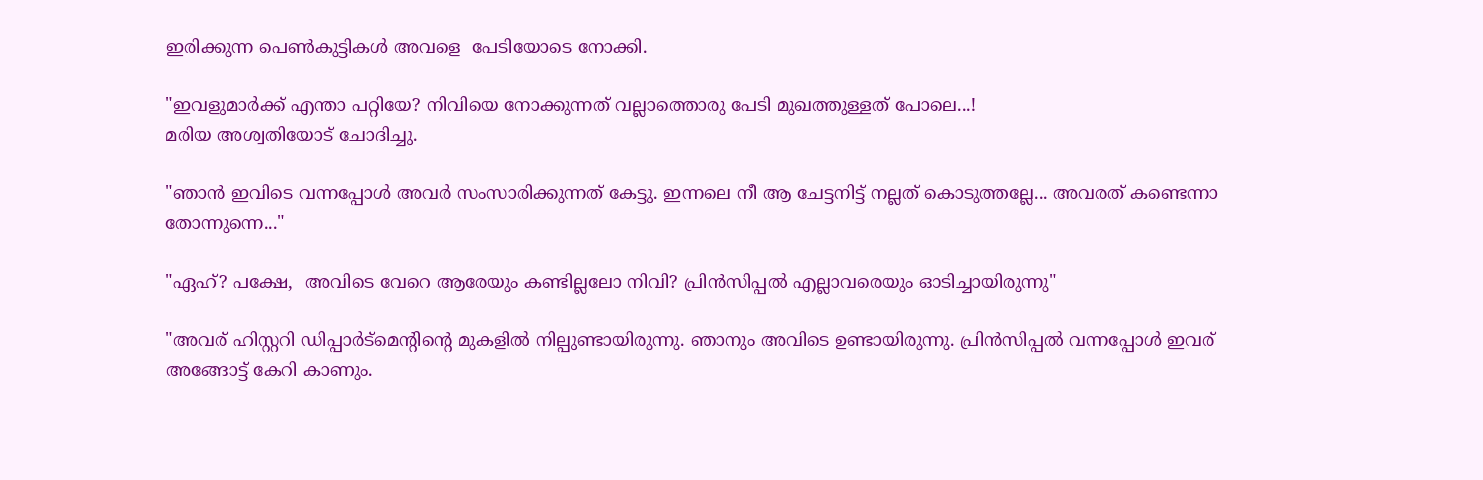ഇരിക്കുന്ന പെൺകുട്ടികൾ അവളെ  പേടിയോടെ നോക്കി.

"ഇവളുമാർക്ക് എന്താ പറ്റിയേ? നിവിയെ നോക്കുന്നത് വല്ലാത്തൊരു പേടി മുഖത്തുള്ളത് പോലെ...!
മരിയ അശ്വതിയോട് ചോദിച്ചു.

"ഞാൻ ഇവിടെ വന്നപ്പോൾ അവർ സംസാരിക്കുന്നത് കേട്ടു. ഇന്നലെ നീ ആ ചേട്ടനിട്ട് നല്ലത് കൊടുത്തല്ലേ... അവരത് കണ്ടെന്നാ തോന്നുന്നെ..."

"ഏഹ്? പക്ഷേ,  അവിടെ വേറെ ആരേയും കണ്ടില്ലലോ നിവി? പ്രിൻസിപ്പൽ എല്ലാവരെയും ഓടിച്ചായിരുന്നു"

"അവര് ഹിസ്റ്ററി ഡിപ്പാർട്മെന്റിന്റെ മുകളിൽ നില്പുണ്ടായിരുന്നു. ഞാനും അവിടെ ഉണ്ടായിരുന്നു. പ്രിൻസിപ്പൽ വന്നപ്പോൾ ഇവര് അങ്ങോട്ട്‌ കേറി കാണും.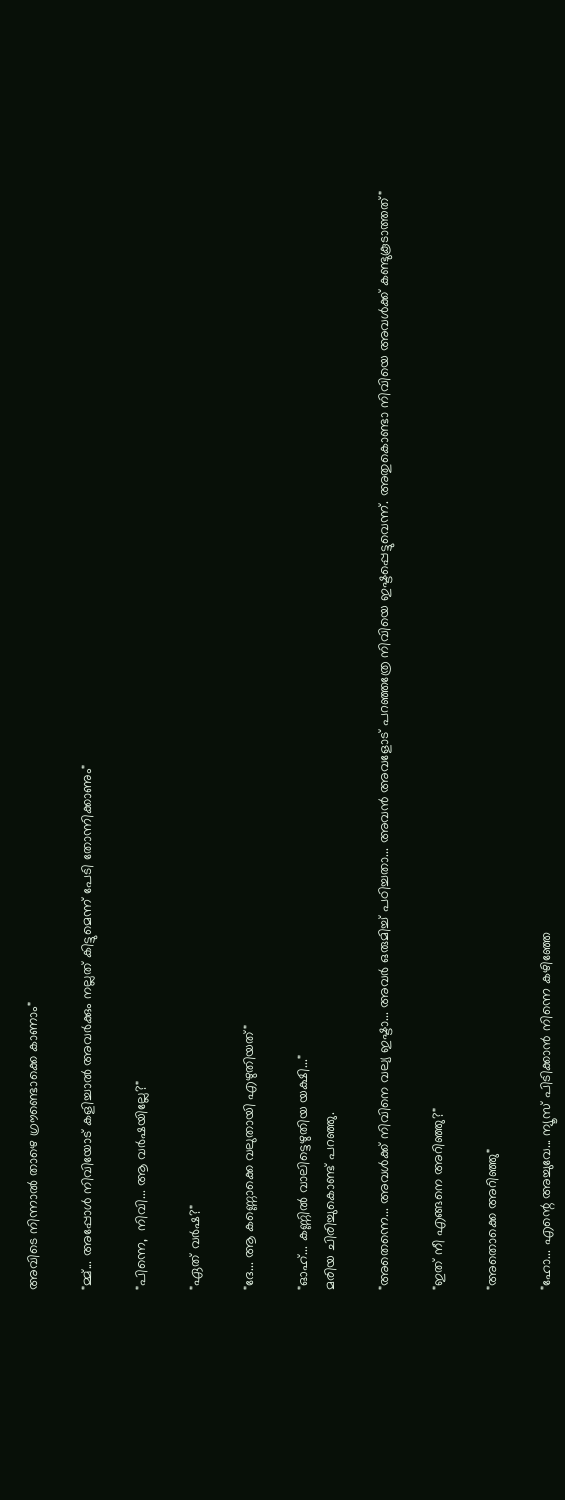അവിടെ നിന്നാൽ താഴെ ഗ്രൗണ്ടൊക്കെ കാണാം"

"മ്മ്... അപ്പോൾ നിവിയോട് കളിച്ചാൽ അവർക്കും നല്ലത് കിട്ടുമെന്ന് പേടി തോന്നിക്കാണും"

"പിന്നെ,  നിവി... ആ വർഷയില്ലേ?"

"ഏത് വർഷ?"

"ദേ... ആ കണ്ണൊക്കെ വലുതായി എഴുതിയത്"

"ഓഹ്... കണ്ണിൽ വാലിട്ടെഴുതിയ യക്ഷി..."
മരിയ ചിരിച്ചുകൊണ്ട് പറഞ്ഞു.

"അതെന്നെ... അവൾക്ക് നിവിനെ വല്യ ഇഷ്ടാ... അവർ ഒരുമിച്ച് പഠിച്ചതാ... അവൻ അവളോട് പറഞ്ഞത്രേ നിവിയെ ഇഷ്ടപ്പെട്ടുവെന്ന്. അതുകൊണ്ടാ നിവിയെ അവൾക്ക് കണ്ടുകൂടാത്തത്"

"ഇത് നീ എങ്ങനെ അറിഞ്ഞു?"

"അതൊക്കെ അറിഞ്ഞു"

"ഹോ... എന്റെ അച്ചുവേ... ന്യൂസ്‌ പിടിക്കാൻ നിന്നെ കഴിഞ്ഞേ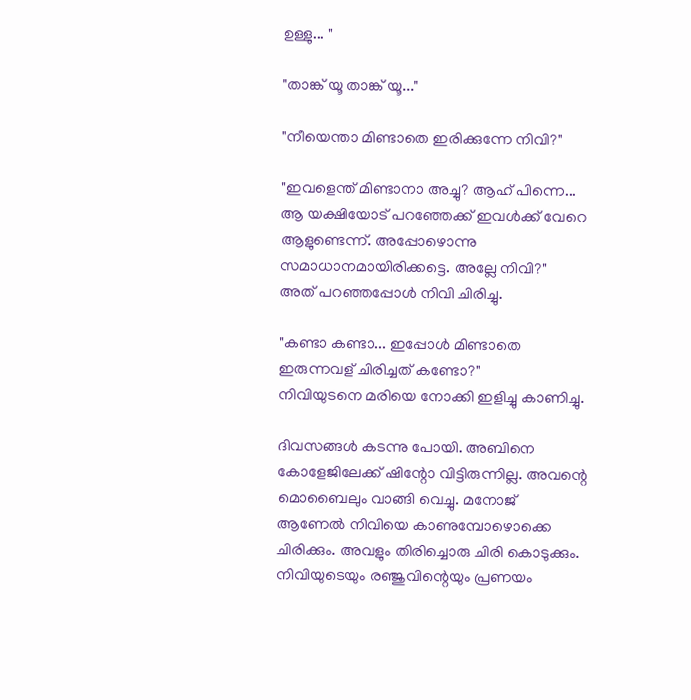ഉള്ളു... "

"താങ്ക് യൂ താങ്ക് യൂ..."

"നീയെന്താ മിണ്ടാതെ ഇരിക്കുന്നേ നിവി?"

"ഇവളെന്ത് മിണ്ടാനാ അച്ചു? ആഹ് പിന്നെ... ആ യക്ഷിയോട് പറഞ്ഞേക്ക് ഇവൾക്ക് വേറെ ആളുണ്ടെന്ന്. അപ്പോഴൊന്നു സമാധാനമായിരിക്കട്ടെ. അല്ലേ നിവി?"
അത്‌ പറഞ്ഞപ്പോൾ നിവി ചിരിച്ചു.

"കണ്ടാ കണ്ടാ... ഇപ്പോൾ മിണ്ടാതെ ഇരുന്നവള് ചിരിച്ചത് കണ്ടോ?"
നിവിയുടനെ മരിയെ നോക്കി ഇളിച്ചു കാണിച്ചു.

ദിവസങ്ങൾ കടന്നു പോയി. അബിനെ കോളേജിലേക്ക് ഷിന്റോ വിട്ടിരുന്നില്ല. അവന്റെ മൊബൈലും വാങ്ങി വെച്ചു. മനോജ്‌ ആണേൽ നിവിയെ കാണുമ്പോഴൊക്കെ ചിരിക്കും. അവളും തിരിച്ചൊരു ചിരി കൊടുക്കും. നിവിയുടെയും രഞ്ജുവിന്റെയും പ്രണയം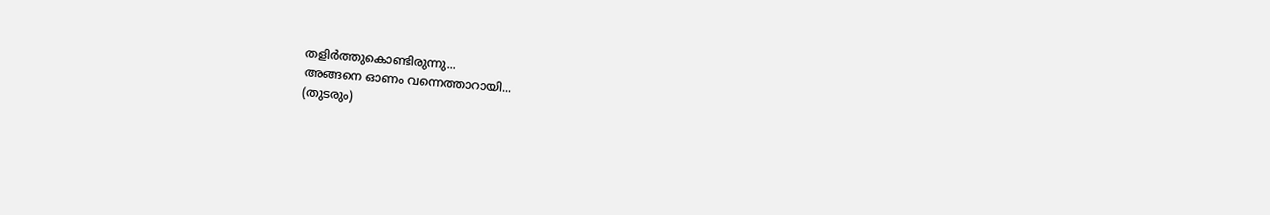തളിർത്തുകൊണ്ടിരുന്നു...
അങ്ങനെ ഓണം വന്നെത്താറായി...
(തുടരും)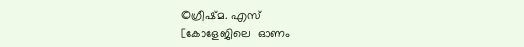©ഗ്രീഷ്മ. എസ്
[കോളേജിലെ  ഓണം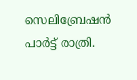സെലിബ്രേഷൻ പാർട്ട്‌ രാത്രി.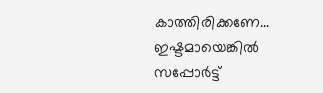കാത്തിരിക്കണേ...
ഇഷ്ടമായെങ്കിൽ സപ്പോർട്ട്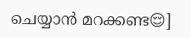ചെയ്യാൻ മറക്കണ്ട😌]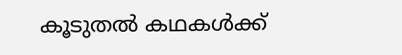കൂടുതൽ കഥകൾക്ക്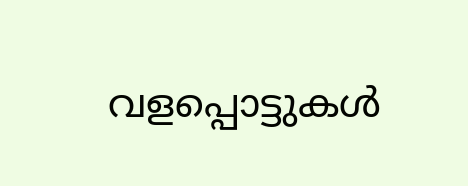വളപ്പൊട്ടുകൾ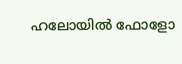ഹലോയിൽ ഫോളോ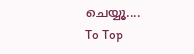ചെയ്യൂ....
To Top